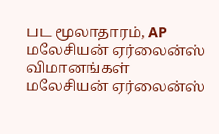பட மூலாதாரம், AP
மலேசியன் ஏர்லைன்ஸ் விமானங்கள்
மலேசியன் ஏர்லைன்ஸ்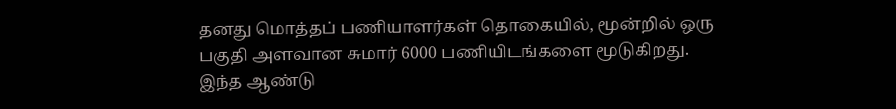தனது மொத்தப் பணியாளர்கள் தொகையில், மூன்றில் ஒரு பகுதி அளவான சுமார் 6000 பணியிடங்களை மூடுகிறது.
இந்த ஆண்டு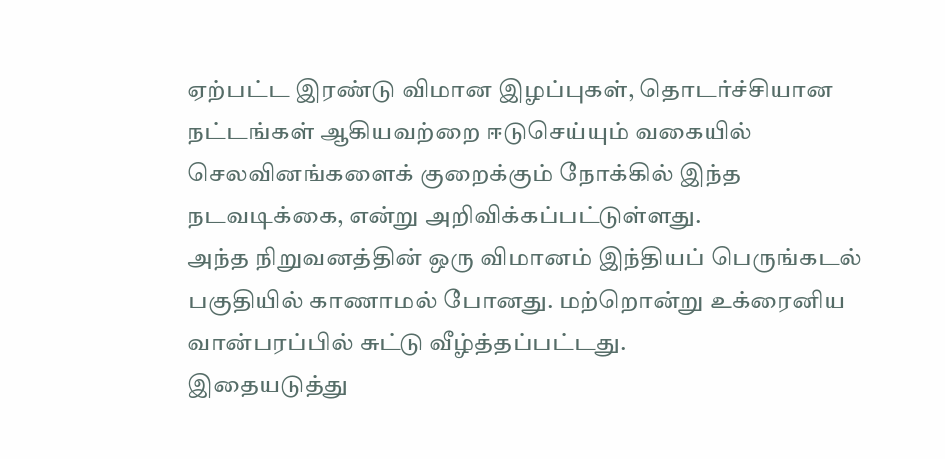ஏற்பட்ட இரண்டு விமான இழப்புகள், தொடர்ச்சியான நட்டங்கள் ஆகியவற்றை ஈடுசெய்யும் வகையில் செலவினங்களைக் குறைக்கும் நோக்கில் இந்த நடவடிக்கை, என்று அறிவிக்கப்பட்டுள்ளது.
அந்த நிறுவனத்தின் ஒரு விமானம் இந்தியப் பெருங்கடல் பகுதியில் காணாமல் போனது. மற்றொன்று உக்ரைனிய வான்பரப்பில் சுட்டு வீழ்த்தப்பட்டது.
இதையடுத்து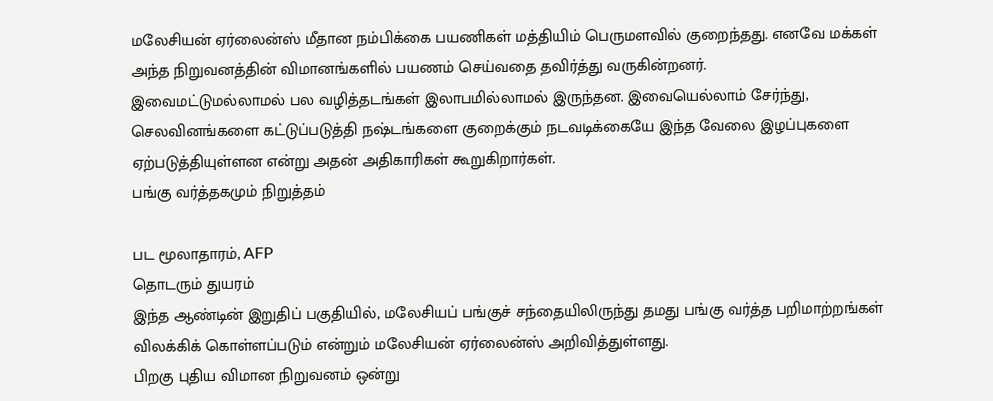மலேசியன் ஏர்லைன்ஸ் மீதான நம்பிக்கை பயணிகள் மத்தியிம் பெருமளவில் குறைந்தது. எனவே மக்கள் அந்த நிறுவனத்தின் விமானங்களில் பயணம் செய்வதை தவிர்த்து வருகின்றனர்.
இவைமட்டுமல்லாமல் பல வழித்தடங்கள் இலாபமில்லாமல் இருந்தன. இவையெல்லாம் சேர்ந்து, செலவினங்களை கட்டுப்படுத்தி நஷ்டங்களை குறைக்கும் நடவடிக்கையே இந்த வேலை இழப்புகளை ஏற்படுத்தியுள்ளன என்று அதன் அதிகாரிகள் கூறுகிறார்கள்.
பங்கு வர்த்தகமும் நிறுத்தம்

பட மூலாதாரம், AFP
தொடரும் துயரம்
இந்த ஆண்டின் இறுதிப் பகுதியில், மலேசியப் பங்குச் சந்தையிலிருந்து தமது பங்கு வர்த்த பறிமாற்றங்கள் விலக்கிக் கொள்ளப்படும் என்றும் மலேசியன் ஏர்லைன்ஸ் அறிவித்துள்ளது.
பிறகு புதிய விமான நிறுவனம் ஒன்று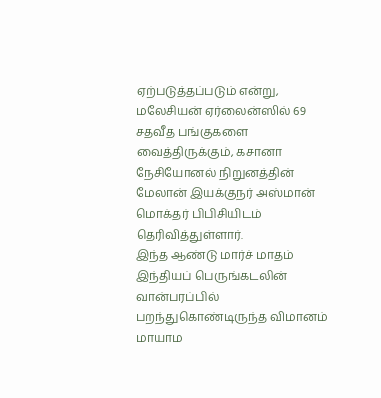ஏற்படுத்தப்படும் என்று, மலேசியன் ஏர்லைன்ஸில் 69 சதவீத பங்குகளை வைத்திருக்கும், கசானா நேசியோனல் நிறுனத்தின் மேலான் இயக்குநர் அஸ்மான் மொக்தர் பிபிசியிடம் தெரிவித்துள்ளார்.
இந்த ஆண்டு மார்ச் மாதம் இந்தியப் பெருங்கடலின் வான்பரப்பில் பறந்துகொண்டிருந்த விமானம் மாயாம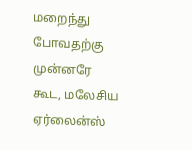மறைந்து போவதற்கு முன்னரே கூட, மலேசிய ஏர்லைன்ஸ்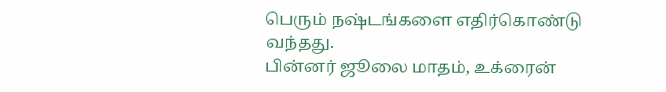பெரும் நஷ்டங்களை எதிர்கொண்டு வந்தது.
பின்னர் ஜூலை மாதம், உக்ரைன்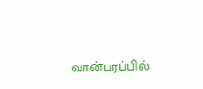வான்பரப்பில்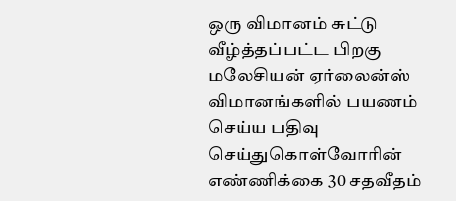ஒரு விமானம் சுட்டு வீழ்த்தப்பட்ட பிறகு மலேசியன் ஏர்லைன்ஸ் விமானங்களில் பயணம் செய்ய பதிவு செய்துகொள்வோரின் எண்ணிக்கை 30 சதவீதம்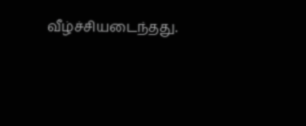வீழ்ச்சியடைந்தது.